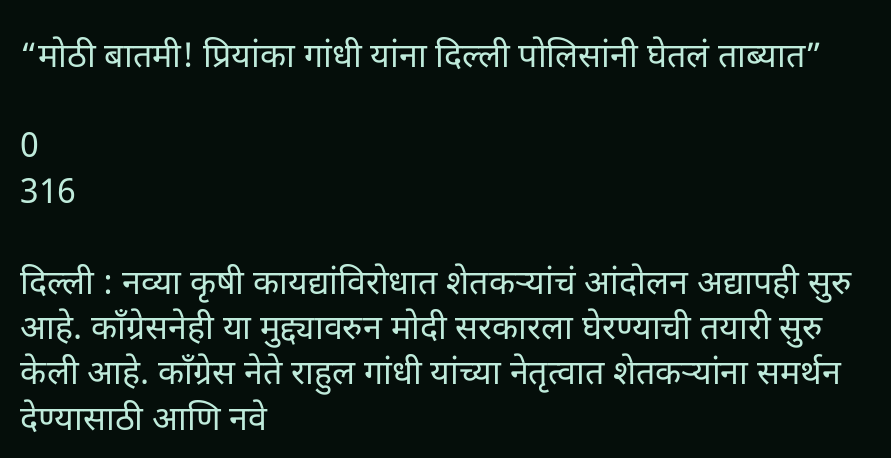“मोठी बातमी! प्रियांका गांधी यांना दिल्ली पोलिसांनी घेतलं ताब्यात”

0
316

दिल्ली : नव्या कृषी कायद्यांविरोधात शेतकऱ्यांचं आंदोलन अद्यापही सुरु आहे. काँग्रेसनेही या मुद्द्यावरुन मोदी सरकारला घेरण्याची तयारी सुरु केली आहे. काँग्रेस नेते राहुल गांधी यांच्या नेतृत्वात शेतकऱ्यांना समर्थन देण्यासाठी आणि नवे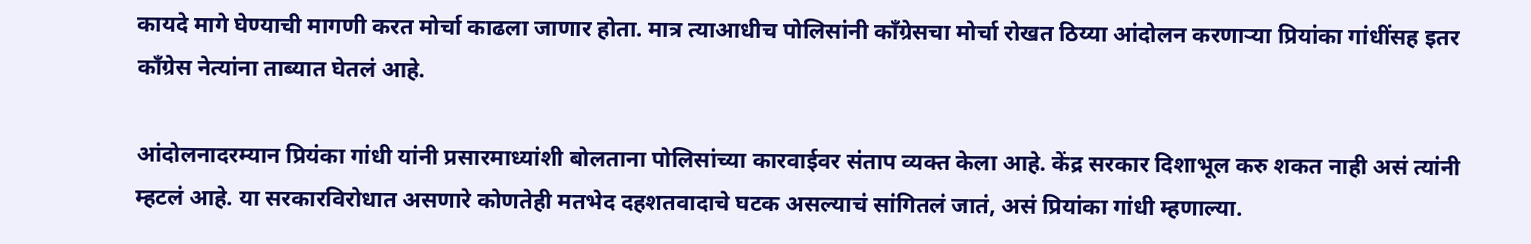कायदे मागे घेण्याची मागणी करत मोर्चा काढला जाणार होता. मात्र त्याआधीच पोलिसांनी काँग्रेसचा मोर्चा रोखत ठिय्या आंदोलन करणाऱ्या प्रियांका गांधींसह इतर काँग्रेस नेत्यांना ताब्यात घेतलं आहे.

आंदोलनादरम्यान प्रियंका गांधी यांनी प्रसारमाध्यांशी बोलताना पोलिसांच्या कारवाईवर संताप व्यक्त केला आहे. केंद्र सरकार दिशाभूल करु शकत नाही असं त्यांनी म्हटलं आहे. या सरकारविरोधात असणारे कोणतेही मतभेद दहशतवादाचे घटक असल्याचं सांगितलं जातं, असं प्रियांका गांधी म्हणाल्या.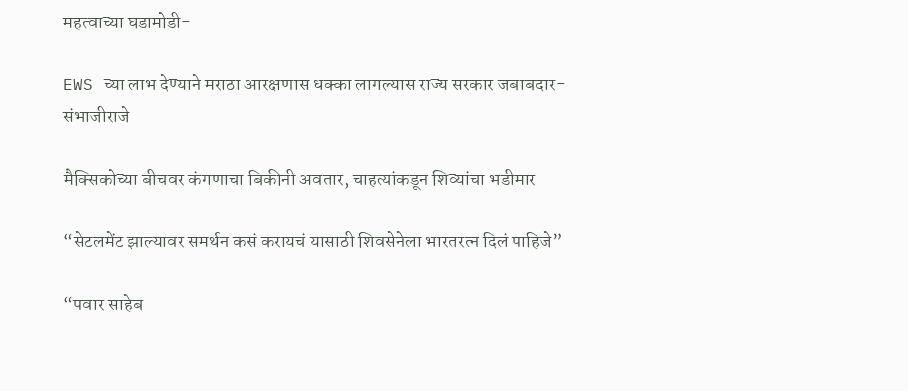महत्वाच्या घडामोडी-

EWS च्या लाभ देण्याने मराठा आरक्षणास धक्का लागल्यास राज्य सरकार जबाबदार- संभाजीराजे

मैक्सिकोच्या बीचवर कंगणाचा बिकीनी अवतार, चाहत्यांकडून शिव्यांचा भडीमार

“सेटलमेंट झाल्यावर समर्थन कसं करायचं यासाठी शिवसेनेला भारतरत्न दिलं पाहिजे”

“पवार साहेब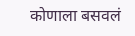कोणाला बसवलं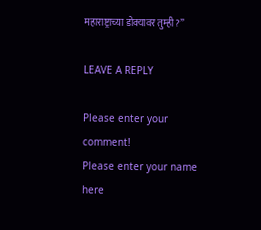महाराष्ट्राच्या डोक्यावर तुम्ही?”

LEAVE A REPLY

Please enter your comment!
Please enter your name here